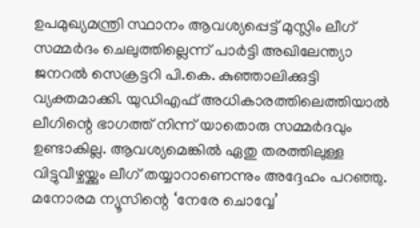ഉപമുഖ്യമന്ത്രി സ്ഥാനം ആവശ്യപ്പെട്ട് മുസ്ലിം ലീഗ് സമ്മർദം ചെലുത്തില്ലെന്ന് പാർട്ടി അഖിലേന്ത്യാ ജനറൽ സെക്രട്ടറി പി.കെ. കുഞ്ഞാലിക്കുട്ടി വ്യക്തമാക്കി. യുഡിഎഫ് അധികാരത്തിലെത്തിയാൽ ലീഗിന്റെ ഭാഗത്ത് നിന്ന് യാതൊരു സമ്മർദവും ഉണ്ടാകില്ല. ആവശ്യമെങ്കിൽ ഏതു തരത്തിലുള്ള വിട്ടുവീഴ്ചയ്ക്കും ലീഗ് തയ്യാറാണെന്നും അദ്ദേഹം പറഞ്ഞു. മനോരമ ന്യൂസിന്റെ ‘നേരേ ചൊവ്വേ’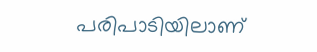പരിപാടിയിലാണ്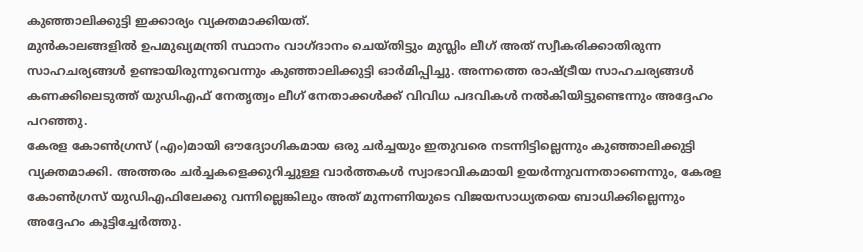കുഞ്ഞാലിക്കുട്ടി ഇക്കാര്യം വ്യക്തമാക്കിയത്.
മുൻകാലങ്ങളിൽ ഉപമുഖ്യമന്ത്രി സ്ഥാനം വാഗ്ദാനം ചെയ്തിട്ടും മുസ്ലിം ലീഗ് അത് സ്വീകരിക്കാതിരുന്ന സാഹചര്യങ്ങൾ ഉണ്ടായിരുന്നുവെന്നും കുഞ്ഞാലിക്കുട്ടി ഓർമിപ്പിച്ചു. അന്നത്തെ രാഷ്ട്രീയ സാഹചര്യങ്ങൾ കണക്കിലെടുത്ത് യുഡിഎഫ് നേതൃത്വം ലീഗ് നേതാക്കൾക്ക് വിവിധ പദവികൾ നൽകിയിട്ടുണ്ടെന്നും അദ്ദേഹം പറഞ്ഞു.
കേരള കോൺഗ്രസ് (എം)മായി ഔദ്യോഗികമായ ഒരു ചർച്ചയും ഇതുവരെ നടന്നിട്ടില്ലെന്നും കുഞ്ഞാലിക്കുട്ടി വ്യക്തമാക്കി. അത്തരം ചർച്ചകളെക്കുറിച്ചുള്ള വാർത്തകൾ സ്വാഭാവികമായി ഉയർന്നുവന്നതാണെന്നും, കേരള കോൺഗ്രസ് യുഡിഎഫിലേക്കു വന്നില്ലെങ്കിലും അത് മുന്നണിയുടെ വിജയസാധ്യതയെ ബാധിക്കില്ലെന്നും അദ്ദേഹം കൂട്ടിച്ചേർത്തു.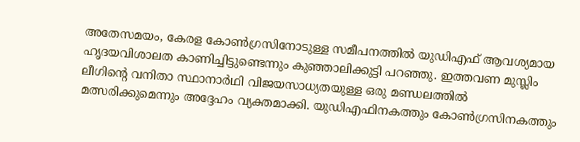അതേസമയം, കേരള കോൺഗ്രസിനോടുള്ള സമീപനത്തിൽ യുഡിഎഫ് ആവശ്യമായ ഹൃദയവിശാലത കാണിച്ചിട്ടുണ്ടെന്നും കുഞ്ഞാലിക്കുട്ടി പറഞ്ഞു. ഇത്തവണ മുസ്ലിം ലീഗിന്റെ വനിതാ സ്ഥാനാർഥി വിജയസാധ്യതയുള്ള ഒരു മണ്ഡലത്തിൽ മത്സരിക്കുമെന്നും അദ്ദേഹം വ്യക്തമാക്കി. യുഡിഎഫിനകത്തും കോൺഗ്രസിനകത്തും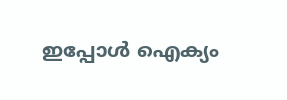ഇപ്പോൾ ഐക്യം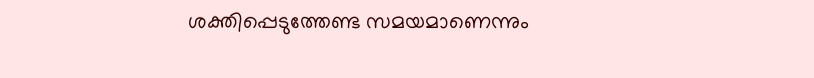ശക്തിപ്പെടുത്തേണ്ട സമയമാണെന്നും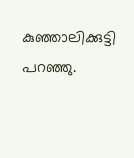കുഞ്ഞാലിക്കുട്ടി പറഞ്ഞു.